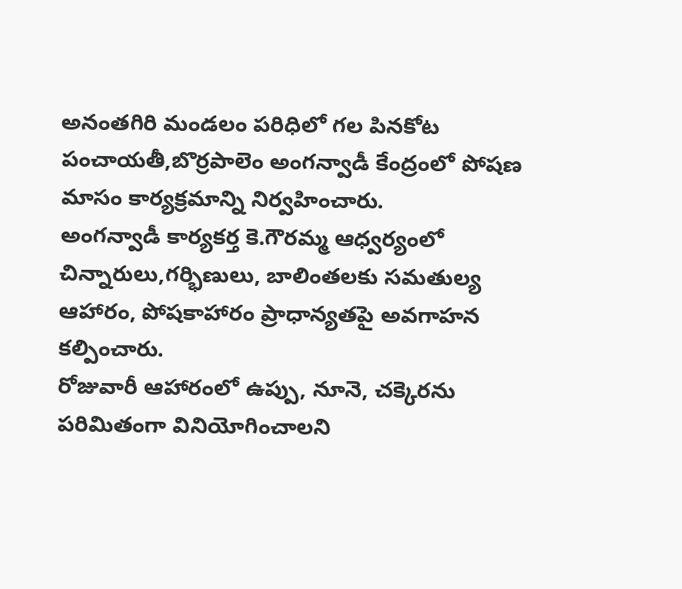అనంతగిరి మండలం పరిధిలో గల పినకోట పంచాయతీ,బొర్రపాలెం అంగన్వాడీ కేంద్రంలో పోషణ మాసం కార్యక్రమాన్ని నిర్వహించారు.
అంగన్వాడీ కార్యకర్త కె.గౌరమ్మ ఆధ్వర్యంలో చిన్నారులు,గర్భిణులు, బాలింతలకు సమతుల్య ఆహారం, పోషకాహారం ప్రాధాన్యతపై అవగాహన కల్పించారు.
రోజువారీ ఆహారంలో ఉప్పు, నూనె, చక్కెరను పరిమితంగా వినియోగించాలని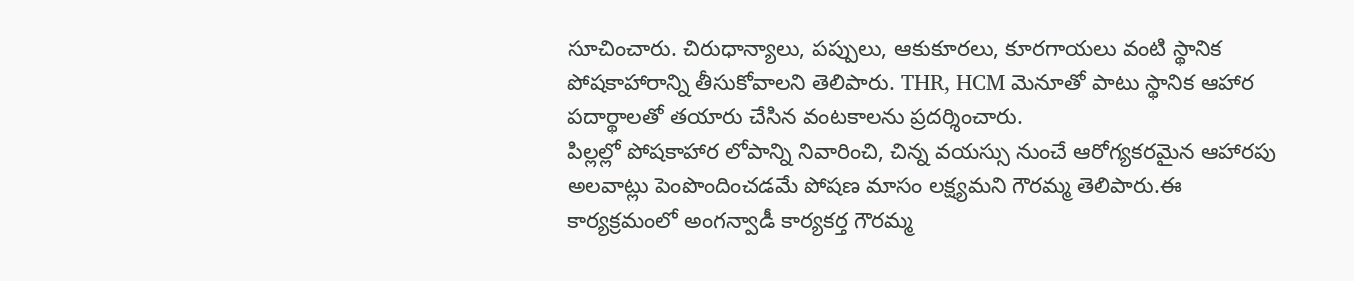సూచించారు. చిరుధాన్యాలు, పప్పులు, ఆకుకూరలు, కూరగాయలు వంటి స్థానిక పోషకాహారాన్ని తీసుకోవాలని తెలిపారు. THR, HCM మెనూతో పాటు స్థానిక ఆహార పదార్థాలతో తయారు చేసిన వంటకాలను ప్రదర్శించారు.
పిల్లల్లో పోషకాహార లోపాన్ని నివారించి, చిన్న వయస్సు నుంచే ఆరోగ్యకరమైన ఆహారపు అలవాట్లు పెంపొందించడమే పోషణ మాసం లక్ష్యమని గౌరమ్మ తెలిపారు.ఈ కార్యక్రమంలో అంగన్వాడీ కార్యకర్త గౌరమ్మ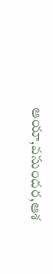ఆయా,వసుందర,ఆశ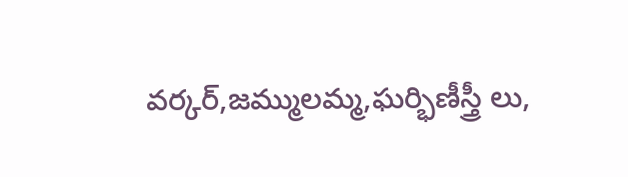వర్కర్,జమ్ములమ్మ,ఘర్భిణీస్త్రీ లు,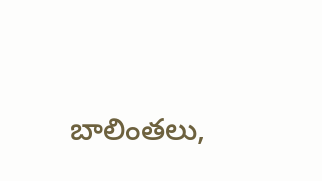బాలింతలు,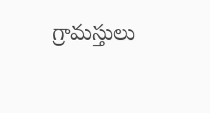గ్రామస్తులు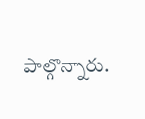పాల్గొన్నారు.